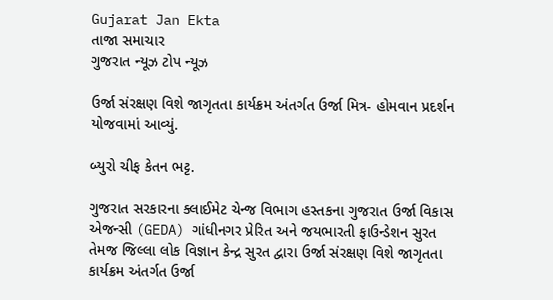Gujarat Jan Ekta
તાજા સમાચાર
ગુજરાત ન્યૂઝ ટોપ ન્યૂઝ

ઉર્જા સંરક્ષણ વિશે જાગૃતતા કાર્યક્રમ અંતર્ગત ઉર્જા મિત્ર- હોમવાન પ્રદર્શન યોજવામાં આવ્યું.

બ્યુરો ચીફ કેતન ભટ્ટ.

ગુજરાત સરકારના ક્લાઈમેટ ચેન્જ વિભાગ હસ્તકના ગુજરાત ઉર્જા વિકાસ એજન્સી (GEDA) ગાંધીનગર પ્રેરિત અને જયભારતી ફાઉન્ડેશન સુરત તેમજ જિલ્લા લોક વિજ્ઞાન કેન્દ્ર સુરત દ્વારા ઉર્જા સંરક્ષણ વિશે જાગૃતતા કાર્યક્રમ અંતર્ગત ઉર્જા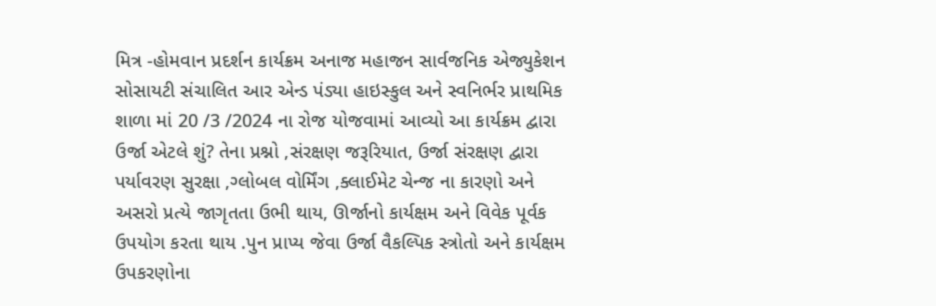મિત્ર -હોમવાન પ્રદર્શન કાર્યક્રમ અનાજ મહાજન સાર્વજનિક એજ્યુકેશન સોસાયટી સંચાલિત આર એન્ડ પંડ્યા હાઇસ્કુલ અને સ્વનિર્ભર પ્રાથમિક શાળા માં 20 /3 /2024 ના રોજ યોજવામાં આવ્યો આ કાર્યક્રમ દ્વારા ઉર્જા એટલે શું? તેના પ્રશ્નો ,સંરક્ષણ જરૂરિયાત, ઉર્જા સંરક્ષણ દ્વારા પર્યાવરણ સુરક્ષા ,ગ્લોબલ વોર્મિંગ ,ક્લાઈમેટ ચેન્જ ના કારણો અને અસરો પ્રત્યે જાગૃતતા ઉભી થાય, ઊર્જાનો કાર્યક્ષમ અને વિવેક પૂર્વક ઉપયોગ કરતા થાય .પુન પ્રાપ્ય જેવા ઉર્જા વૈકલ્પિક સ્ત્રોતો અને કાર્યક્ષમ ઉપકરણોના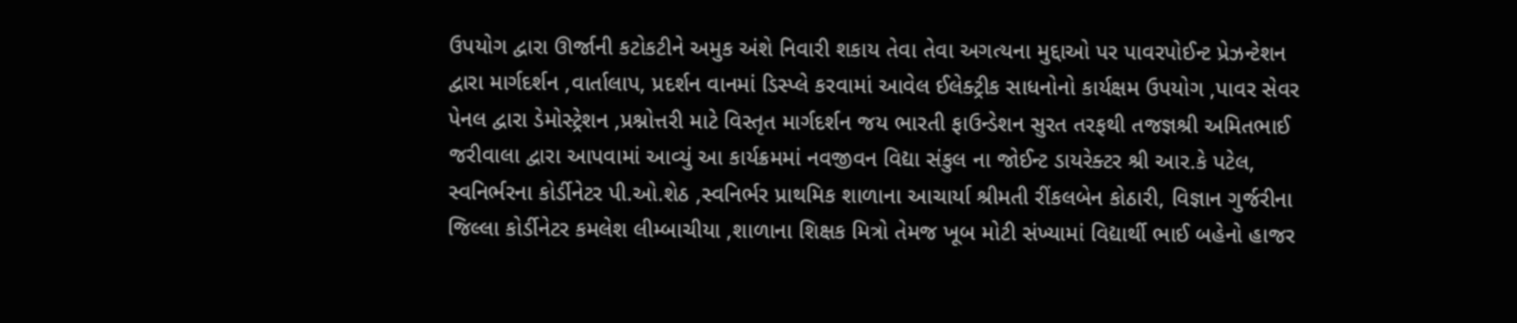ઉપયોગ દ્વારા ઊર્જાની કટોકટીને અમુક અંશે નિવારી શકાય તેવા તેવા અગત્યના મુદ્દાઓ પર પાવરપોઈન્ટ પ્રેઝન્ટેશન દ્વારા માર્ગદર્શન ,વાર્તાલાપ, પ્રદર્શન વાનમાં ડિસ્પ્લે કરવામાં આવેલ ઈલેક્ટ્રીક સાધનોનો કાર્યક્ષમ ઉપયોગ ,પાવર સેવર પેનલ દ્વારા ડેમોસ્ટ્રેશન ,પ્રશ્નોત્તરી માટે વિસ્તૃત માર્ગદર્શન જય ભારતી ફાઉન્ડેશન સુરત તરફથી તજજ્ઞશ્રી અમિતભાઈ જરીવાલા દ્વારા આપવામાં આવ્યું આ કાર્યક્રમમાં નવજીવન વિદ્યા સંકુલ ના જોઈન્ટ ડાયરેક્ટર શ્રી આર.કે પટેલ, સ્વનિર્ભરના કોર્ડીનેટર પી.ઓ.શેઠ ,સ્વનિર્ભર પ્રાથમિક શાળાના આચાર્યા શ્રીમતી રીંકલબેન કોઠારી, વિજ્ઞાન ગુર્જરીના જિલ્લા કોર્ડીનેટર કમલેશ લીમ્બાચીયા ,શાળાના શિક્ષક મિત્રો તેમજ ખૂબ મોટી સંખ્યામાં વિદ્યાર્થી ભાઈ બહેનો હાજર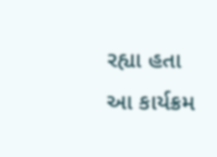રહ્યા હતા આ કાર્યક્રમ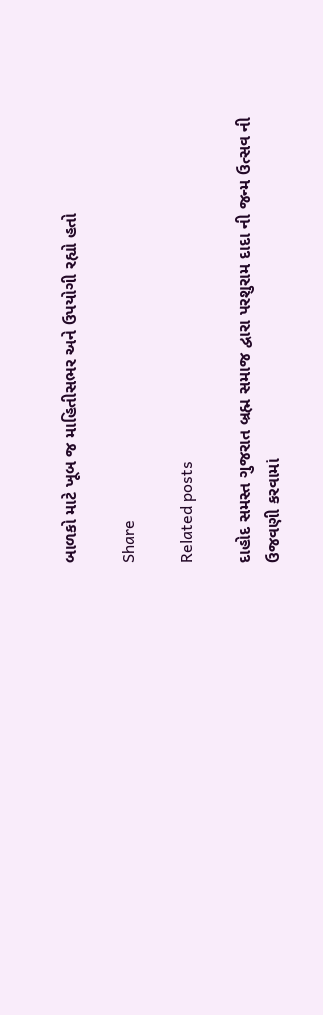બાળકો માટે ખૂબ જ માહિતીસભર અને ઉપયોગી રહ્યો હતો

Share

Related posts

દાહોદ સમસ્ત ગુજરાત બ્રહ્મ સમાજ દ્વારા પરશુરામ દાદા ની જન્મ ઉત્સવ ની ઉજવણી કરવામાં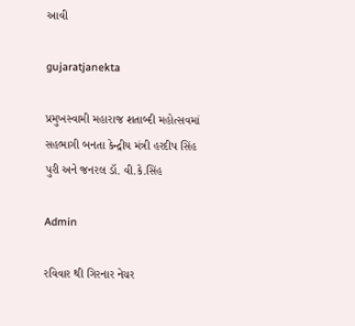આવી

gujaratjanekta

પ્રમુખસ્વામી મહારાજ શતાબ્દી મહોત્સવમાં સહભાગી બનતા કેન્દ્રીય મંત્રી હરદીપ સિંહ પુરી અને જનરલ ડૉ. વી.કે.સિંહ

Admin

રવિવાર થી ગિરનાર નેચર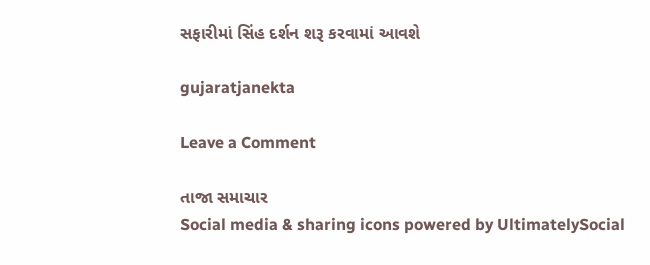સફારીમાં સિંહ દર્શન શરૂ કરવામાં આવશે

gujaratjanekta

Leave a Comment

તાજા સમાચાર
Social media & sharing icons powered by UltimatelySocial